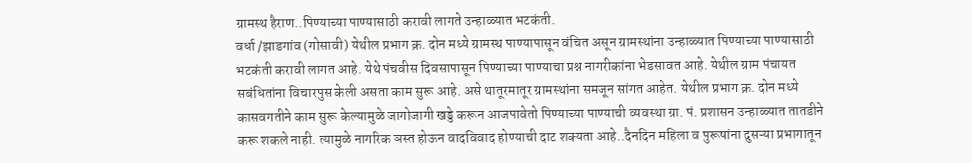ग्रामस्थ हैराण..पिण्याच्या पाण्यासाठी करावी लागते उन्हाळ्यात भटकंती.
वर्धा /झाडगांव (गोसावी) येथील प्रभाग क्र. दोन मध्ये ग्रामस्थ पाण्यापासून वंचित असून ग्रामस्थांना उन्हाळ्यात पिण्याच्या पाण्यासाठी भटकंती करावी लागत आहे. येथे पंचवीस दिवसापासून पिण्याच्या पाण्याचा प्रश्न नागरीकांना भेडसावत आहे. येथील ग्राम पंचायत सबंधितांना विचारपुस केली असता काम सुरू आहे. असे थातूरमातूर ग्रामस्थांना समजून सांगत आहेत. येथील प्रभाग क्र. दोन मध्ये कासवगतीने काम सुरू केल्यामुळे जागोजागी खड्डे करून आजपावेतो पिण्याच्या पाण्याची व्यवस्था ग्रा. पं. प्रशासन उन्हाळ्यात तातडीने करू शकले नाही. त्यामुळे नागरिक ञस्त होऊन वादविवाद होण्याची दाट शक्यता आहे..दैनदिन महिला व पुरूषांना दुसऱ्या प्रभागातून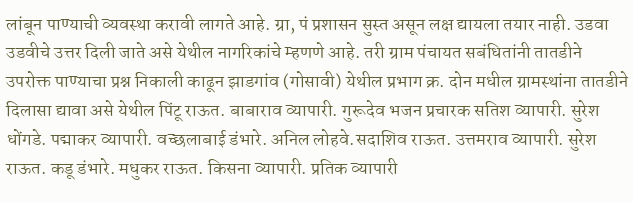लांबून पाण्याची व्यवस्था करावी लागते आहे. ग्रा, पं प्रशासन सुस्त असून लक्ष द्यायला तयार नाही. उडवा उडवीचे उत्तर दिली जाते असे येथील नागरिकांचे म्हणणे आहे. तरी ग्राम पंचायत सबंधितांनी तातडीने उपरोक्त पाण्याचा प्रश्न निकाली काढून झाडगांव (गोसावी) येथील प्रभाग क्र. दोन मधील ग्रामस्थांना तातडीने दिलासा द्यावा असे येथील पिंटू राऊत. बाबाराव व्यापारी. गुरूदेव भजन प्रचारक सतिश व्यापारी. सुरेश धोंगडे. पद्माकर व्यापारी. वच्छलाबाई डंभारे. अनिल लोहवे.सदाशिव राऊत. उत्तमराव व्यापारी. सुरेश राऊत. कडू डंभारे. मधुकर राऊत. किसना व्यापारी. प्रतिक व्यापारी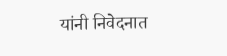यांनी निवेदनात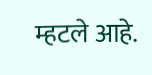म्हटले आहे.